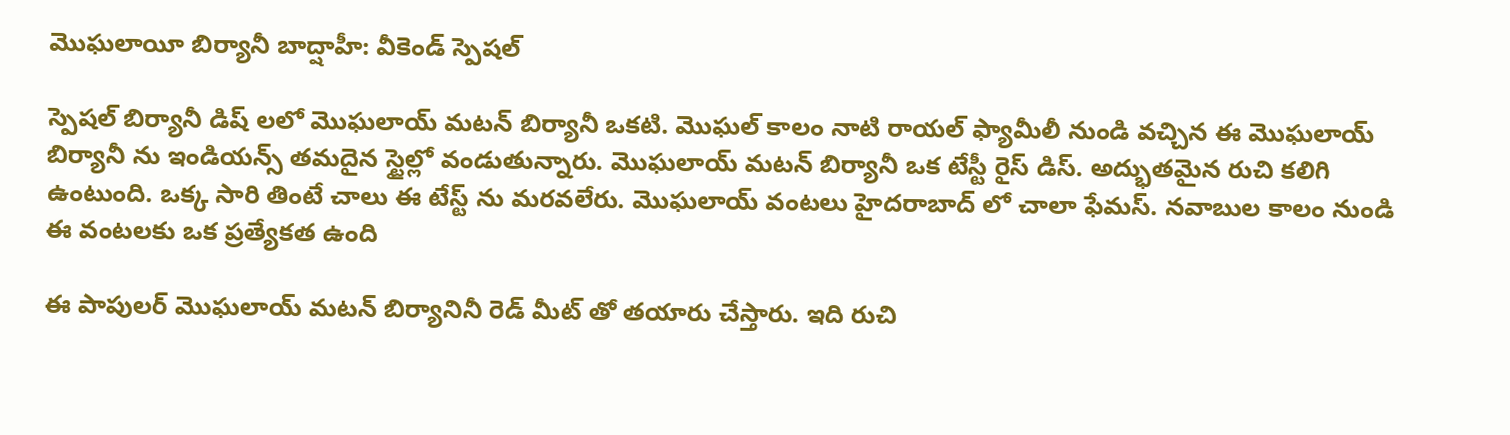మొఘలాయీ బిర్యానీ బాద్షాహీ: వీకెండ్ స్పెషల్

స్పెషల్ బిర్యానీ డిష్ లలో మొఘలాయ్ మటన్ బిర్యానీ ఒకటి. మొఘల్ కాలం నాటి రాయల్ ఫ్యామీలీ నుండి వచ్చిన ఈ మొఘలాయ్ బిర్యానీ ను ఇండియన్స్ తమదైన స్టైల్లో వండుతున్నారు. మొఘలాయ్ మటన్ బిర్యానీ ఒక టేస్టీ రైస్ డిస్. అద్భుతమైన రుచి కలిగి ఉంటుంది. ఒక్క సారి తింటే చాలు ఈ టేస్ట్ ను మరవలేరు. మొఘలాయ్ వంటలు హైదరాబాద్ లో చాలా ఫేమస్. నవాబుల కాలం నుండి ఈ వంటలకు ఒక ప్రత్యేకత ఉంది

ఈ పాపులర్ మొఘలాయ్ మటన్ బిర్యానినీ రెడ్ మీట్ తో తయారు చేస్తారు. ఇది రుచి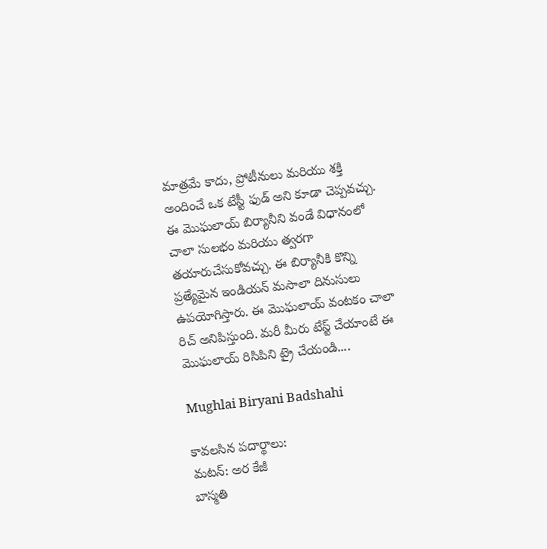మాత్రమే కాదు, ప్రోటీనులు మరియు శక్తి అందించే ఒక టేస్టీ ఫుడ్ అని కూడా చెప్పవచ్చు. ఈ మొఘలాయ్ బిర్యానీని వండే విధానంలో చాలా సులభం మరియు త్వరగా తయారుచేసుకోవచ్చు. ఈ బిర్యానీకి కొన్ని ప్రత్యేమైన ఇండియన్ మసాలా దినుసులు ఉపయోగిస్తారు. ఈ మొఘలాయ్ వంటకం చాలా రిచ్ అనిపిస్తుంది. మరీ మీరు టేస్ట్ చేయాంటే ఈ మొఘలాయ్ రిసిపిని ట్రై చేయండి....

Mughlai Biryani Badshahi

కావలసిన పదార్థాలు:
మటన్: అర కేజీ
బాస్మతి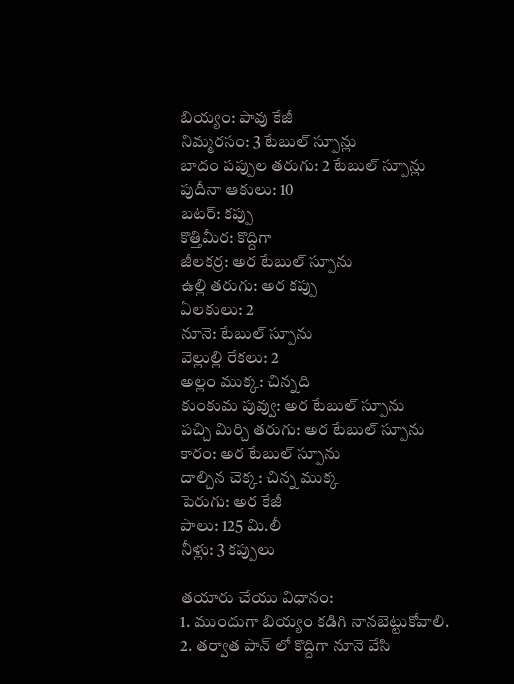బియ్యం: పావు కేజీ
నిమ్మరసం: 3 టేబుల్ స్పూన్లు
బాదం పప్పుల తరుగు: 2 టేబుల్ స్పూన్లు
పుదీనా ఆకులు: 10
బటర్: కప్పు
కొత్తిమీర: కొద్దిగా
జీలకర్ర: అర టేబుల్ స్పూను
ఉల్లి తరుగు: అర కప్పు
ఏలకులు: 2
నూనె: టేబుల్ స్పూను
వెల్లుల్లి రేకలు: 2
అల్లం ముక్క: చిన్నది
కుంకుమ పువ్వు: అర టేబుల్ స్పూను
పచ్చి మిర్చి తరుగు: అర టేబుల్ స్పూను
కారం: అర టేబుల్ స్పూను
దాల్చిన చెక్క: చిన్న ముక్క
పెరుగు: అర కేజీ
పాలు: 125 మి.లీ
నీళ్లు: 3 కప్పులు

తయారు చేయు విధానం:
1. ముందుగా బియ్యం కడిగి నానబెట్టుకోవాలి.
2. తర్వాత పాన్ లో కొద్దిగా నూనె వేసి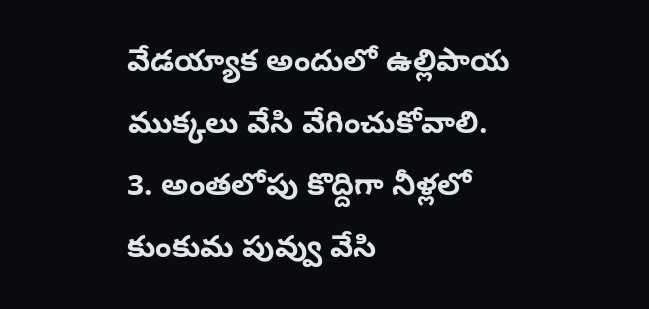వేడయ్యాక అందులో ఉల్లిపాయ ముక్కలు వేసి వేగించుకోవాలి.
3. అంతలోపు కొద్దిగా నీళ్లలో కుంకుమ పువ్వు వేసి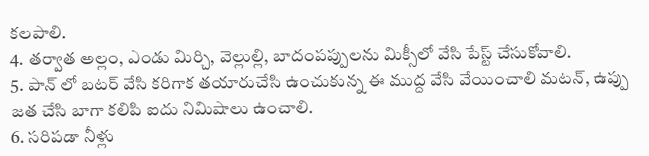కలపాలి.
4. తర్వాత అల్లం, ఎండు మిర్చి, వెల్లుల్లి, బాదంపప్పులను మిక్సీలో వేసి పేస్ట్ చేసుకోవాలి.
5. పాన్ లో బటర్ వేసి కరిగాక తయారుచేసి ఉంచుకున్న ఈ ముద్ద వేసి వేయించాలి మటన్, ఉప్పు జత చేసి బాగా కలిపి ఐదు నిమిషాలు ఉంచాలి.
6. సరిపడా నీళ్లు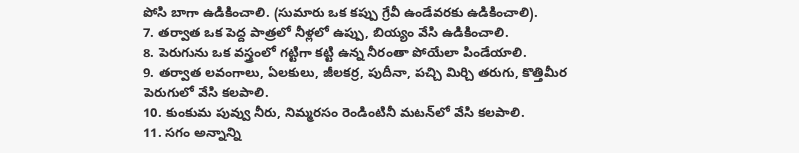పోసి బాగా ఉడికించాలి. (సుమారు ఒక కప్పు గ్రేవీ ఉండేవరకు ఉడికించాలి).
7. తర్వాత ఒక పెద్ద పాత్రలో నీళ్లలో ఉప్పు, బియ్యం వేసి ఉడికించాలి.
8. పెరుగును ఒక వస్త్రంలో గట్టిగా కట్టి ఉన్న నీరంతా పోయేలా పిండేయాలి.
9. తర్వాత లవంగాలు, ఏలకులు, జీలకర్ర, పుదీనా, పచ్చి మిర్చి తరుగు, కొత్తిమీర పెరుగులో వేసి కలపాలి.
10. కుంకుమ పువ్వు నీరు, నిమ్మరసం రెండింటినీ మటన్‌లో వేసి కలపాలి.
11. సగం అన్నాన్ని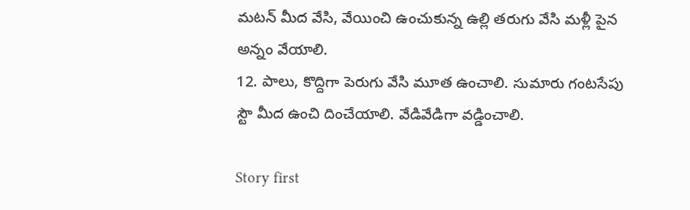మటన్ మీద వేసి, వేయించి ఉంచుకున్న ఉల్లి తరుగు వేసి మళ్లీ పైన అన్నం వేయాలి.
12. పాలు, కొద్దిగా పెరుగు వేసి మూత ఉంచాలి. సుమారు గంటసేపు స్టౌ మీద ఉంచి దించేయాలి. వేడివేడిగా వడ్డించాలి.

Story first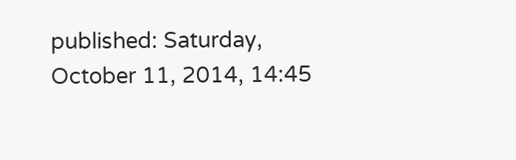published: Saturday, October 11, 2014, 14:45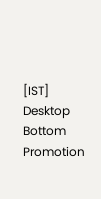[IST]
Desktop Bottom Promotion